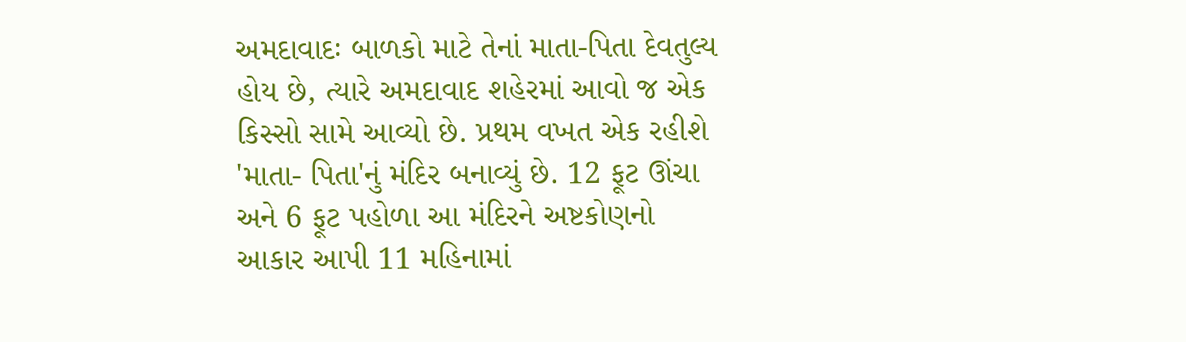અમદાવાદઃ બાળકો માટે તેનાં માતા-પિતા દેવતુલ્ય હોય છે, ત્યારે અમદાવાદ શહેરમાં આવો જ એક કિસ્સો સામે આવ્યો છે. પ્રથમ વખત એક રહીશે 'માતા- પિતા'નું મંદિર બનાવ્યું છે. 12 ફૂટ ઊંચા અને 6 ફૂટ પહોળા આ મંદિરને અષ્ટકોણનો આકાર આપી 11 મહિનામાં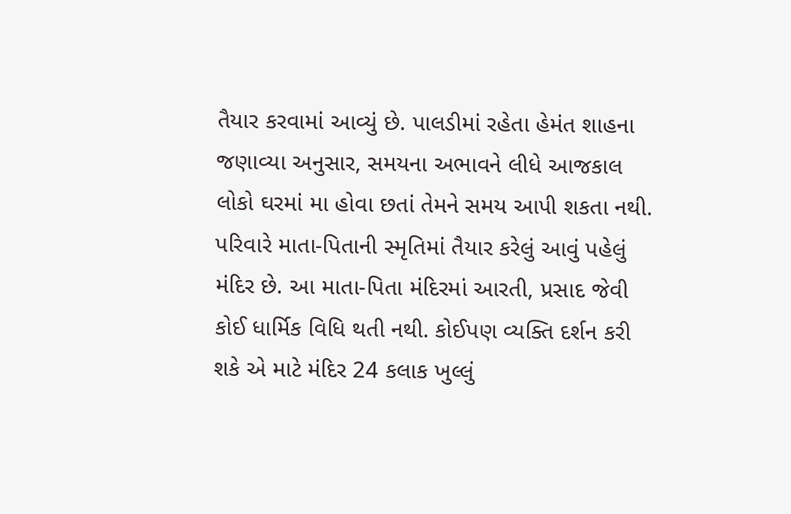તૈયાર કરવામાં આવ્યું છે. પાલડીમાં રહેતા હેમંત શાહના જણાવ્યા અનુસાર, સમયના અભાવને લીધે આજકાલ લોકો ઘરમાં મા હોવા છતાં તેમને સમય આપી શકતા નથી. પરિવારે માતા-પિતાની સ્મૃતિમાં તૈયાર કરેલું આવું પહેલું મંદિર છે. આ માતા-પિતા મંદિરમાં આરતી, પ્રસાદ જેવી કોઈ ધાર્મિક વિધિ થતી નથી. કોઈપણ વ્યક્તિ દર્શન કરી શકે એ માટે મંદિર 24 કલાક ખુલ્લું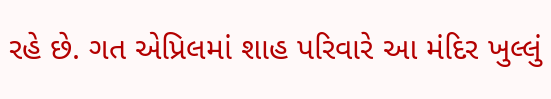રહે છે. ગત એપ્રિલમાં શાહ પરિવારે આ મંદિર ખુલ્લું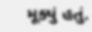મૂક્યું હતું.